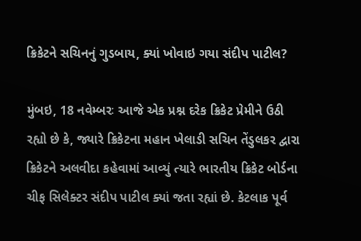ક્રિકેટને સચિનનું ગુડબાય, ક્યાં ખોવાઇ ગયા સંદીપ પાટીલ?

મુંબઇ, 18 નવેમ્બરઃ આજે એક પ્રશ્ન દરેક ક્રિકેટ પ્રેમીને ઉઠી રહ્યો છે કે, જ્યારે ક્રિકેટના મહાન ખેલાડી સચિન તેંડુલકર દ્વારા ક્રિકેટને અલવીદા કહેવામાં આવ્યું ત્યારે ભારતીય ક્રિકેટ બોર્ડના ચીફ સિલેક્ટર સંદીપ પાટીલ ક્યાં જતા રહ્યાં છે. કેટલાક પૂર્વ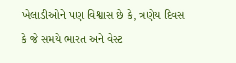ખેલાડીઓને પણ વિશ્વાસ છે કે, ત્રણેય દિવસ કે જે સમયે ભારત અને વેસ્ટ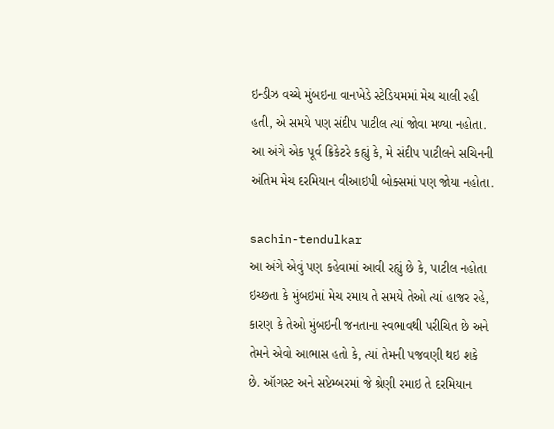ઇન્ડીઝ વચ્ચે મુંબઇના વાનખેડે સ્ટેડિયમમાં મેચ ચાલી રહી હતી, એ સમયે પણ સંદીપ પાટીલ ત્યાં જોવા મળ્યા નહોતા. આ અંગે એક પૂર્વ ક્રિકેટરે કહ્યું કે, મે સંદીપ પાટીલને સચિનની અંતિમ મેચ દરમિયાન વીઆઇપી બોક્સમાં પણ જોયા નહોતા.

sachin-tendulkar
આ અંગે એવું પણ કહેવામાં આવી રહ્યું છે કે, પાટીલ નહોતા ઇચ્છતા કે મુંબઇમાં મેચ રમાય તે સમયે તેઓ ત્યાં હાજર રહે, કારણ કે તેઓ મુંબઇની જનતાના સ્વભાવથી પરીચિત છે અને તેમને એવો આભાસ હતો કે, ત્યાં તેમની પજવણી થઇ શકે છે. ઑગસ્ટ અને સપ્ટેમ્બરમાં જે શ્રેણી રમાઇ તે દરમિયાન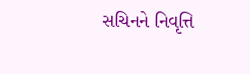સચિનને નિવૃત્તિ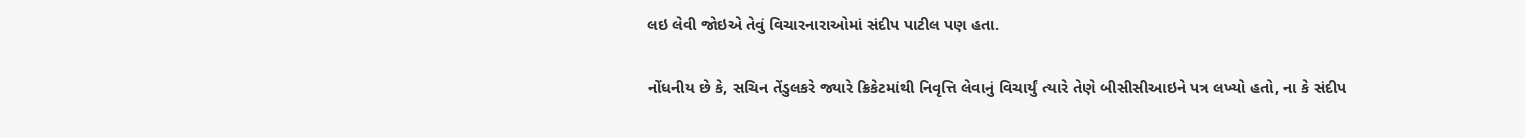લઇ લેવી જોઇએ તેવું વિચારનારાઓમાં સંદીપ પાટીલ પણ હતા.

નોંધનીય છે કે, સચિન તેંડુલકરે જ્યારે ક્રિકેટમાંથી નિવૃત્તિ લેવાનું વિચાર્યું ત્યારે તેણે બીસીસીઆઇને પત્ર લખ્યો હતો, ના કે સંદીપ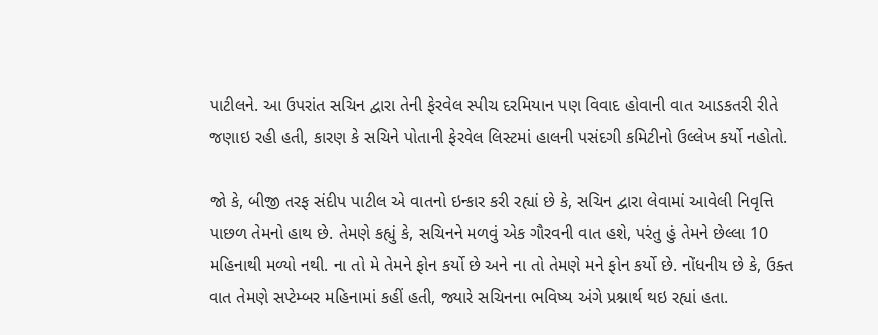પાટીલને. આ ઉપરાંત સચિન દ્વારા તેની ફેરવેલ સ્પીચ દરમિયાન પણ વિવાદ હોવાની વાત આડકતરી રીતે જણાઇ રહી હતી, કારણ કે સચિને પોતાની ફેરવેલ લિસ્ટમાં હાલની પસંદગી કમિટીનો ઉલ્લેખ કર્યો નહોતો.

જો કે, બીજી તરફ સંદીપ પાટીલ એ વાતનો ઇન્કાર કરી રહ્યાં છે કે, સચિન દ્વારા લેવામાં આવેલી નિવૃત્તિ પાછળ તેમનો હાથ છે. તેમણે કહ્યું કે, સચિનને મળવું એક ગૌરવની વાત હશે, પરંતુ હું તેમને છેલ્લા 10 મહિનાથી મળ્યો નથી. ના તો મે તેમને ફોન કર્યો છે અને ના તો તેમણે મને ફોન કર્યો છે. નોંધનીય છે કે, ઉક્ત વાત તેમણે સપ્ટેમ્બર મહિનામાં કહીં હતી, જ્યારે સચિનના ભવિષ્ય અંગે પ્રશ્નાર્થ થઇ રહ્યાં હતા.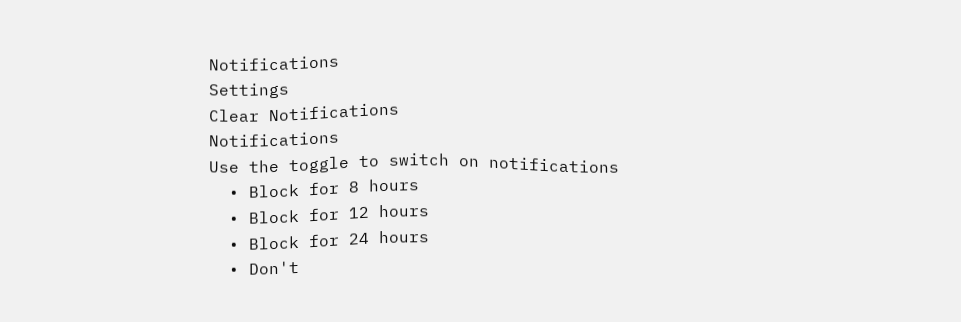Notifications
Settings
Clear Notifications
Notifications
Use the toggle to switch on notifications
  • Block for 8 hours
  • Block for 12 hours
  • Block for 24 hours
  • Don't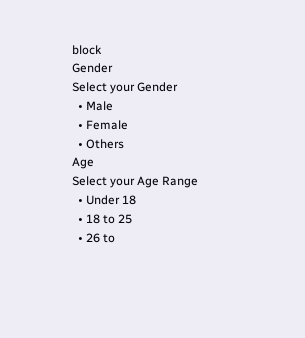block
Gender
Select your Gender
  • Male
  • Female
  • Others
Age
Select your Age Range
  • Under 18
  • 18 to 25
  • 26 to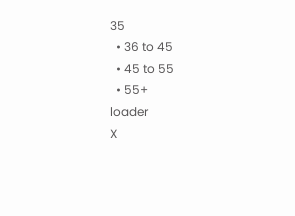35
  • 36 to 45
  • 45 to 55
  • 55+
loader
X